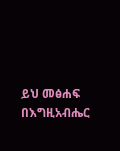ይህ መፅሐፍ በእግዚአብሔር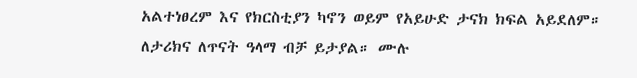አልተነፀረም እና የክርስቲያን ካኖን ወይም የአይሁድ ታናክ ክፍል አይደለም። ለታሪክና ለጥናት ዓላማ ብቻ ይታያል። ሙሉ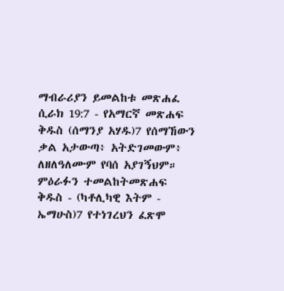ማብራሪያን ይመልከቱ መጽሐፈ ሲራክ 19:7 - የአማርኛ መጽሐፍ ቅዱስ (ሰማንያ አሃዱ)7 የሰማኸውን ቃል አታውጣ፥ አትድገመውም፥ ለዘለዓለሙም የባሰ አያገኝህም። ምዕራፉን ተመልከትመጽሐፍ ቅዱስ - (ካቶሊካዊ እትም - ኤማሁስ)7 የተነገረህን ፈጽሞ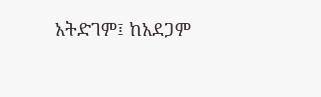አትድገም፤ ከአደጋም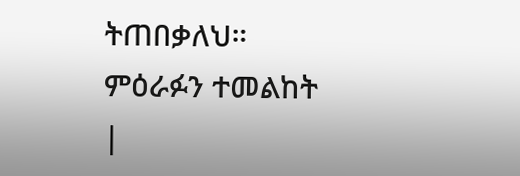ትጠበቃለህ። ምዕራፉን ተመልከት |